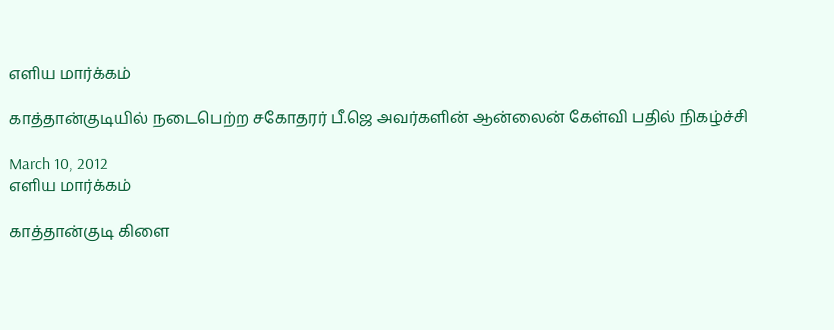எளிய மார்க்கம்

காத்தான்குடியில் நடைபெற்ற சகோதரர் பீ.ஜெ அவர்களின் ஆன்லைன் கேள்வி பதில் நிகழ்ச்சி

March 10, 2012
எளிய மார்க்கம்

காத்தான்குடி கிளை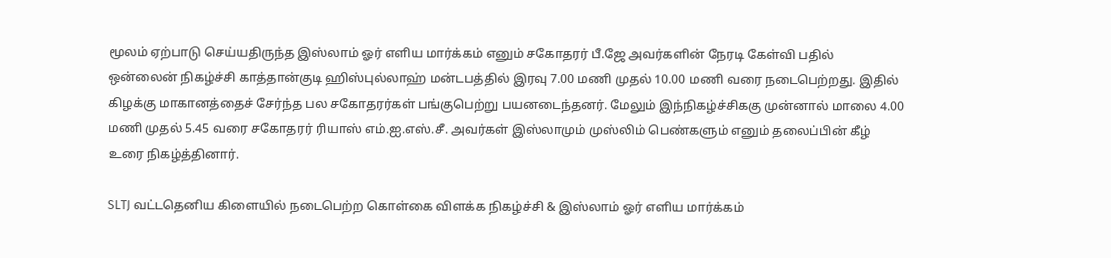மூலம் ஏற்பாடு செய்யதிருந்த இஸ்லாம் ஓர் எளிய மார்க்கம் எனும் சகோதரர் பீ.ஜே அவர்களின் நேரடி கேள்வி பதில் ஒன்லைன் நிகழ்ச்சி காத்தான்குடி ஹிஸ்புல்லாஹ் மன்டபத்தில் இரவு 7.00 மணி முதல் 10.00 மணி வரை நடைபெற்றது. இதில் கிழக்கு மாகானத்தைச் சேர்ந்த பல சகோதரர்கள் பங்குபெற்று பயனடைந்தனர். மேலும் இந்நிகழ்ச்சிககு முன்னால் மாலை 4.00 மணி முதல் 5.45 வரை சகோதரர் ரியாஸ் எம்.ஐ.எஸ்.சீ. அவர்கள் இஸ்லாமும் முஸ்லிம் பெண்களும் எனும் தலைப்பின் கீழ் உரை நிகழ்த்தினார்.

SLTJ வட்டதெனிய கிளையில் நடைபெற்ற கொள்கை விளக்க நிகழ்ச்சி & இஸ்லாம் ஓர் எளிய மார்க்கம்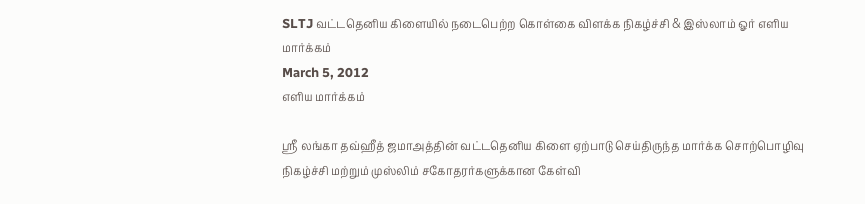SLTJ வட்டதெனிய கிளையில் நடைபெற்ற கொள்கை விளக்க நிகழ்ச்சி & இஸ்லாம் ஓர் எளிய மார்க்கம்
March 5, 2012
எளிய மார்க்கம்

ஸ்ரீ லங்கா தவ்ஹீத் ஜமாஅத்தின் வட்டதெனிய கிளை ஏற்பாடு செய்திருந்த மார்க்க சொற்பொழிவு நிகழ்ச்சி மற்றும் முஸ்லிம் சகோதரர்களுக்கான கேள்வி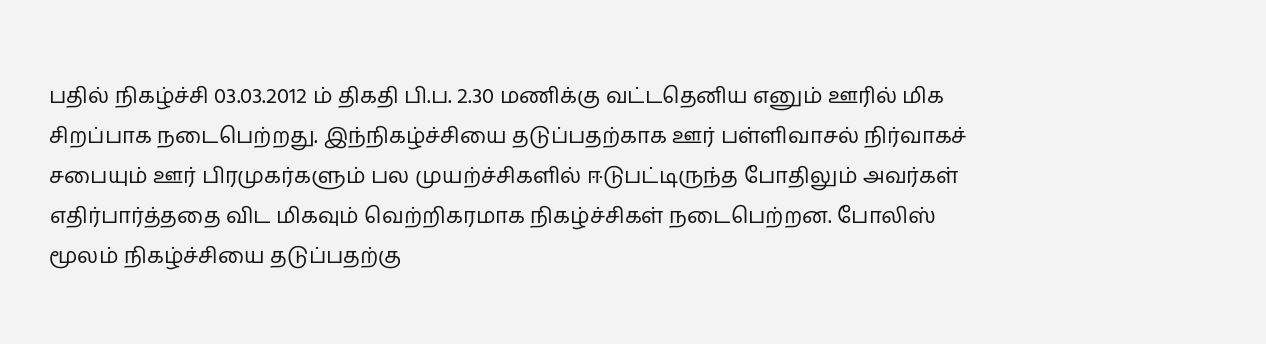பதில் நிகழ்ச்சி 03.03.2012 ம் திகதி பி.ப. 2.30 மணிக்கு வட்டதெனிய எனும் ஊரில் மிக சிறப்பாக நடைபெற்றது. இந்நிகழ்ச்சியை தடுப்பதற்காக ஊர் பள்ளிவாசல் நிர்வாகச் சபையும் ஊர் பிரமுகர்களும் பல முயற்ச்சிகளில் ஈடுபட்டிருந்த போதிலும் அவர்கள் எதிர்பார்த்ததை விட மிகவும் வெற்றிகரமாக நிகழ்ச்சிகள் நடைபெற்றன. போலிஸ் மூலம் நிகழ்ச்சியை தடுப்பதற்கு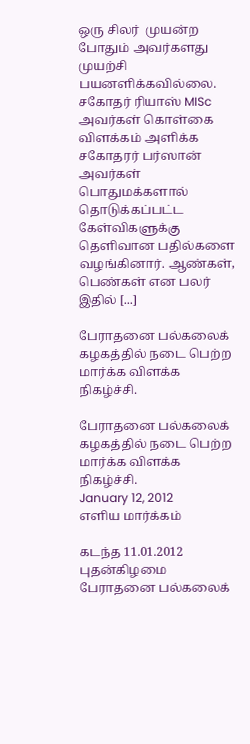ஒரு சிலர்  முயன்ற போதும் அவர்களது முயற்சி பயனளிக்கவில்லை.  சகோதர் ரியாஸ் MISc அவர்கள் கொள்கை விளக்கம் அளிக்க சகோதரர் பர்ஸான் அவர்கள் பொதுமக்களால் தொடுக்கப்பட்ட கேள்விகளுக்கு தெளிவான பதில்களை வழங்கினார். ஆண்கள், பெண்கள் என பலர் இதில் [...]

பேராதனை பல்கலைக் கழகத்தில் நடை பெற்ற மார்க்க விளக்க நிகழ்ச்சி.

பேராதனை பல்கலைக் கழகத்தில் நடை பெற்ற மார்க்க விளக்க நிகழ்ச்சி.
January 12, 2012
எளிய மார்க்கம்

கடந்த 11.01.2012 புதன்கிழமை பேராதனை பல்கலைக்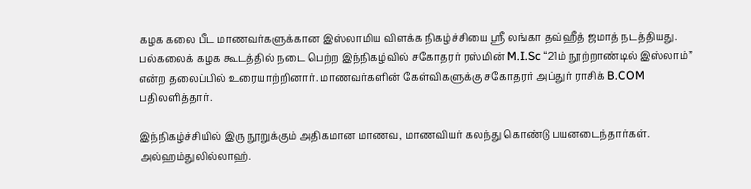கழக கலை பீட மாணவர்களுக்கான இஸ்லாமிய விளக்க நிகழ்ச்சியை ஸ்ரீ லங்கா தவ்ஹீத் ஜமாத் நடத்தியது. பல்கலைக் கழக கூடத்தில் நடை பெற்ற இந்நிகழ்வில் சகோதரர் ரஸ்மின் M.I.Sc “21ம் நூற்றாண்டில் இஸ்லாம்” என்ற தலைப்பில் உரையாற்றினார். மாணவர்களின் கேள்விகளுக்கு சகோதரர் அப்துர் ராசிக் B.COM பதிலளித்தார்.

இந்நிகழ்ச்சியில் இரு நூறுக்கும் அதிகமான மாணவ, மாணவியர் கலந்து கொண்டு பயனடைந்தார்கள். அல்ஹம்துலில்லாஹ்.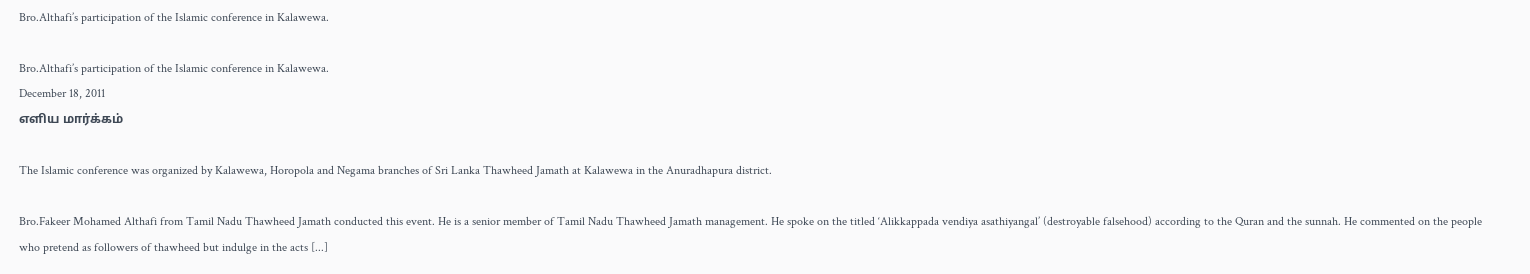Bro.Althafi’s participation of the Islamic conference in Kalawewa.

Bro.Althafi’s participation of the Islamic conference in Kalawewa.
December 18, 2011
எளிய மார்க்கம்

The Islamic conference was organized by Kalawewa, Horopola and Negama branches of Sri Lanka Thawheed Jamath at Kalawewa in the Anuradhapura district.

Bro.Fakeer Mohamed Althafi from Tamil Nadu Thawheed Jamath conducted this event. He is a senior member of Tamil Nadu Thawheed Jamath management. He spoke on the titled ‘Alikkappada vendiya asathiyangal’ (destroyable falsehood) according to the Quran and the sunnah. He commented on the people who pretend as followers of thawheed but indulge in the acts [...]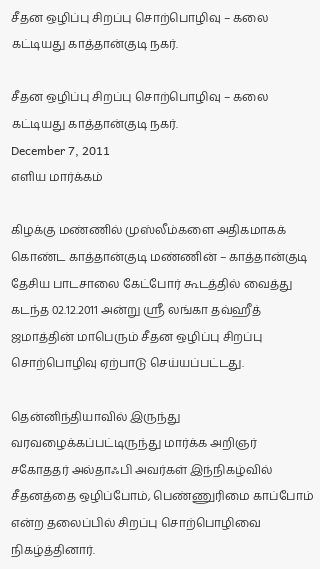சீதன ஒழிப்பு சிறப்பு சொற்பொழிவு – கலை கட்டியது காத்தான்குடி நகர்.

சீதன ஒழிப்பு சிறப்பு சொற்பொழிவு – கலை கட்டியது காத்தான்குடி நகர்.
December 7, 2011
எளிய மார்க்கம்

கிழக்கு மண்ணில் முஸ்லீம்களை அதிகமாகக் கொண்ட காத்தான்குடி மண்ணின் – காத்தான்குடி தேசிய பாடசாலை கேட்போர் கூடத்தில் வைத்து கடந்த 02.12.2011 அன்று ஸ்ரீ லங்கா தவ்ஹீத் ஜமாத்தின் மாபெரும் சீதன ஒழிப்பு சிறப்பு சொற்பொழிவு ஏற்பாடு செய்யப்பட்டது.

தென்னிந்தியாவில் இருந்து வரவழைக்கப்பட்டிருந்து மார்க்க அறிஞர் சகோததர் அல்தாஃபி அவர்கள் இந்நிகழ்வில் சீதனத்தை ஒழிப்போம், பெண்ணுரிமை காப்போம் என்ற தலைப்பில் சிறப்பு சொற்பொழிவை நிகழ்த்தினார்.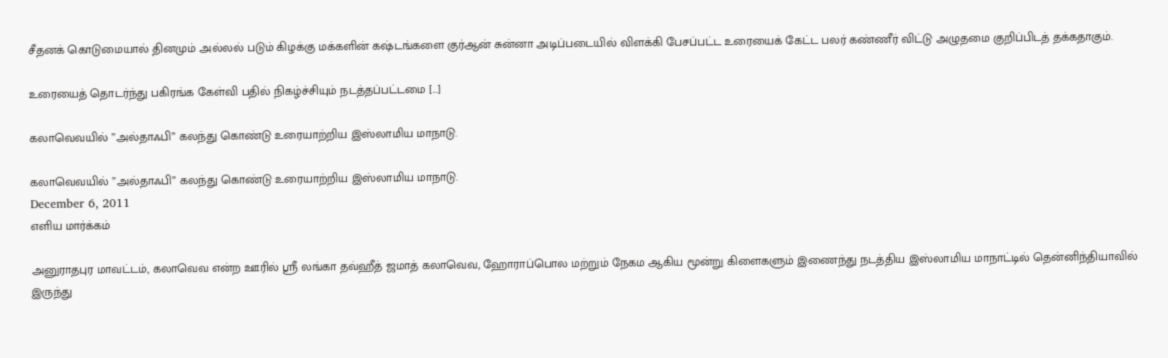சீதனக் கொடுமையால் தினமும் அல்லல் படும் கிழக்கு மக்களின் கஷ்டங்களை குர்ஆன் சுன்னா அடிப்படையில் விளக்கி பேசப்பட்ட உரையைக் கேட்ட பலர் கண்ணீர் விட்டு அழுதமை குறிப்பிடத் தக்கதாகும்.

உரையைத் தொடர்ந்து பகிரங்க கேள்வி பதில் நிகழ்ச்சியும் நடத்தப்பட்டமை [...]

கலாவெவயில் ”அல்தாஃபி” கலந்து கொண்டு உரையாற்றிய இஸ்லாமிய மாநாடு.

கலாவெவயில் ”அல்தாஃபி” கலந்து கொண்டு உரையாற்றிய இஸ்லாமிய மாநாடு.
December 6, 2011
எளிய மார்க்கம்

அனுராதபுர மாவட்டம், கலாவெவ என்ற ஊரில் ஸ்ரீ லங்கா தவ்ஹீத் ஜமாத் கலாவெவ, ஹோராப்பொல மற்றும் நேகம ஆகிய மூன்று கிளைகளும் இணைந்து நடத்திய இஸ்லாமிய மாநாட்டில் தென்னிந்தியாவில் இருந்து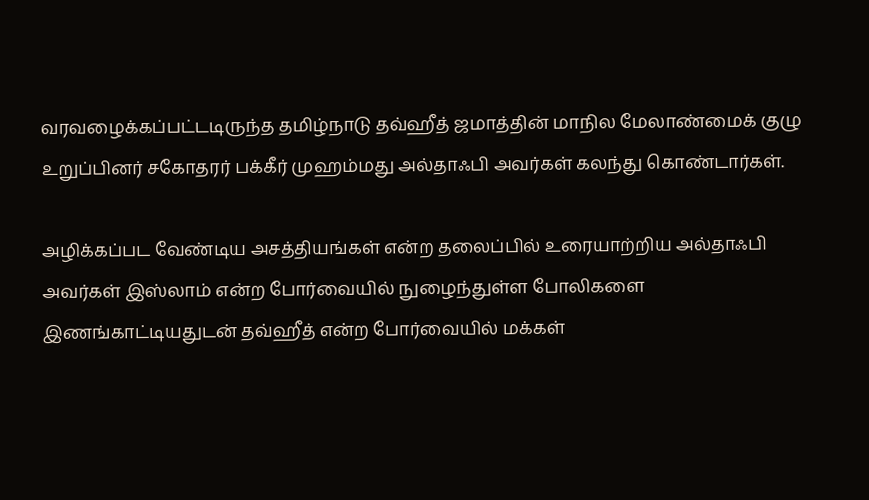வரவழைக்கப்பட்டடிருந்த தமிழ்நாடு தவ்ஹீத் ஜமாத்தின் மாநில மேலாண்மைக் குழு உறுப்பினர் சகோதரர் பக்கீர் முஹம்மது அல்தாஃபி அவர்கள் கலந்து கொண்டார்கள்.

அழிக்கப்பட வேண்டிய அசத்தியங்கள் என்ற தலைப்பில் உரையாற்றிய அல்தாஃபி அவர்கள் இஸ்லாம் என்ற போர்வையில் நுழைந்துள்ள போலிகளை இணங்காட்டியதுடன் தவ்ஹீத் என்ற போர்வையில் மக்கள்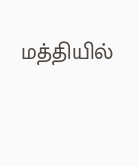மத்தியில்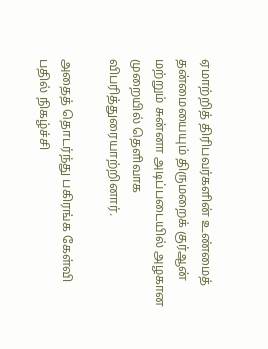ஏமாற்றித் திரிபவர்களின் உண்மைத் தன்மையையும் திருமறைக் குர்ஆன் மற்றும் சுன்னா அடிப்படையில் அழகான முறையில் தெளிவாக விபரித்துரையாற்றினார்.

அதைத் தொடர்ந்து பகிரங்க கேள்வி பதில் நிகழ்ச்சி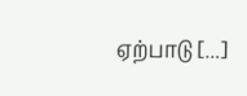ஏற்பாடு [...]